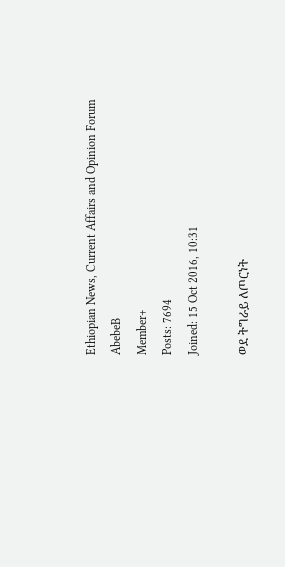Ethiopian News, Current Affairs and Opinion Forum
AbebeB
Member+
Posts: 7694
Joined: 15 Oct 2016, 10:31

ወደ ትግራይ ለጦርነት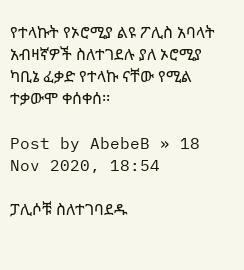የተላኩት የኦሮሚያ ልዩ ፖሊስ አባላት አብዛኛዎች ስለተገደሉ ያለ ኦሮሚያ ካቢኔ ፈቃድ የተላኩ ናቸው የሚል ተቃውሞ ቀሰቀሰ፡፡

Post by AbebeB » 18 Nov 2020, 18:54

ፓሊሶቹ ስለተገባደዱ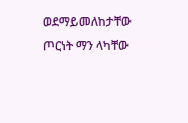ወደማይመለከታቸው ጦርነት ማን ላካቸው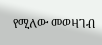የሚለው መወዛገብ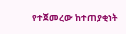የተጀመረው ከተጠያቂነት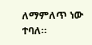ለማምለጥ ነው ተባለ፡፡